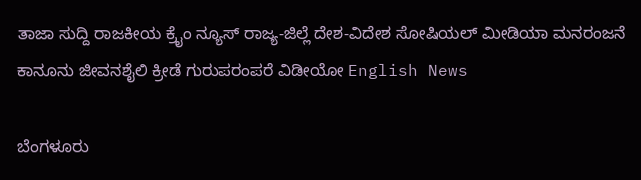ತಾಜಾ ಸುದ್ದಿ ರಾಜಕೀಯ ಕ್ರೈಂ ನ್ಯೂಸ್ ರಾಜ್ಯ-ಜಿಲ್ಲೆ ದೇಶ-ವಿದೇಶ ಸೋಷಿಯಲ್ ಮೀಡಿಯಾ ಮನರಂಜನೆ ಕಾನೂನು ಜೀವನಶೈಲಿ ಕ್ರೀಡೆ ಗುರುಪರಂಪರೆ ವಿಡೀಯೋ English News

ಬೆಂಗಳೂರು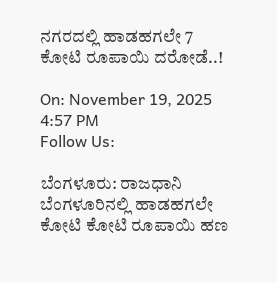ನಗರದಲ್ಲಿ ಹಾಡಹಗಲೇ 7 ಕೋಟಿ ರೂಪಾಯಿ ದರೋಡೆ..!

On: November 19, 2025 4:57 PM
Follow Us:

ಬೆಂಗಳೂರು: ರಾಜಧಾನಿ ಬೆಂಗಳೂರಿನಲ್ಲಿ ಹಾಡಹಗಲೇ ಕೋಟಿ ಕೋಟಿ ರೂಪಾಯಿ ಹಣ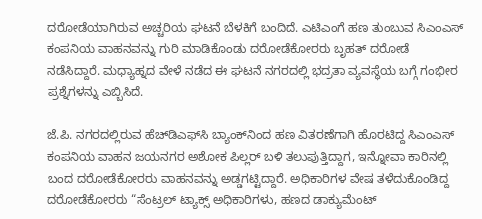ದರೋಡೆಯಾಗಿರುವ ಅಚ್ಚರಿಯ ಘಟನೆ ಬೆಳಕಿಗೆ ಬಂದಿದೆ. ಎಟಿಎಂಗೆ ಹಣ ತುಂಬುವ ಸಿಎಂಎಸ್ ಕಂಪನಿಯ ವಾಹನವನ್ನು ಗುರಿ ಮಾಡಿಕೊಂಡು ದರೋಡೆಕೋರರು ಬೃಹತ್ ದರೋಡೆ ನಡೆಸಿದ್ದಾರೆ. ಮಧ್ಯಾಹ್ನದ ವೇಳೆ ನಡೆದ ಈ ಘಟನೆ ನಗರದಲ್ಲಿ ಭದ್ರತಾ ವ್ಯವಸ್ಥೆಯ ಬಗ್ಗೆ ಗಂಭೀರ ಪ್ರಶ್ನೆಗಳನ್ನು ಎಬ್ಬಿಸಿದೆ.

ಜೆ.ಪಿ. ನಗರದಲ್ಲಿರುವ ಹೆಚ್‌ಡಿಎಫ್‌ಸಿ ಬ್ಯಾಂಕ್‌ನಿಂದ ಹಣ ವಿತರಣೆಗಾಗಿ ಹೊರಟಿದ್ದ ಸಿಎಂಎಸ್ ಕಂಪನಿಯ ವಾಹನ ಜಯನಗರ ಅಶೋಕ ಪಿಲ್ಲರ್ ಬಳಿ ತಲುಪುತ್ತಿದ್ದಾಗ, ಇನ್ನೋವಾ ಕಾರಿನಲ್ಲಿ ಬಂದ ದರೋಡೆಕೋರರು ವಾಹನವನ್ನು ಅಡ್ಡಗಟ್ಟಿದ್ದಾರೆ. ಅಧಿಕಾರಿಗಳ ವೇಷ ತಳೆದುಕೊಂಡಿದ್ದ ದರೋಡೆಕೋರರು “ಸೆಂಟ್ರಲ್ ಟ್ಯಾಕ್ಸ್ ಅಧಿಕಾರಿಗಳು, ಹಣದ ಡಾಕ್ಯುಮೆಂಟ್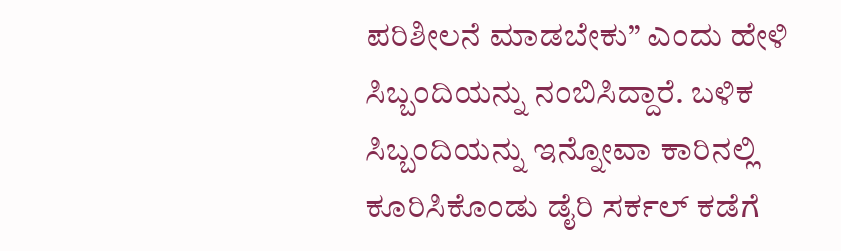ಪರಿಶೀಲನೆ ಮಾಡಬೇಕು” ಎಂದು ಹೇಳಿ ಸಿಬ್ಬಂದಿಯನ್ನು ನಂಬಿಸಿದ್ದಾರೆ. ಬಳಿಕ ಸಿಬ್ಬಂದಿಯನ್ನು ಇನ್ನೋವಾ ಕಾರಿನಲ್ಲಿ ಕೂರಿಸಿಕೊಂಡು ಡೈರಿ ಸರ್ಕಲ್ ಕಡೆಗೆ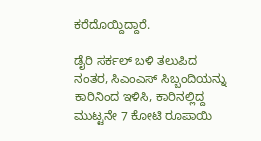ಕರೆದೊಯ್ದಿದ್ದಾರೆ.

ಡೈರಿ ಸರ್ಕಲ್ ಬಳಿ ತಲುಪಿದ ನಂತರ, ಸಿಎಂಎಸ್ ಸಿಬ್ಬಂದಿಯನ್ನು ಕಾರಿನಿಂದ ಇಳಿಸಿ, ಕಾರಿನಲ್ಲಿದ್ದ ಮುಟ್ಟನೇ 7 ಕೋಟಿ ರೂಪಾಯಿ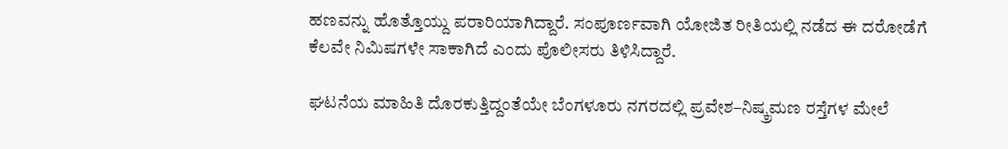ಹಣವನ್ನು ಹೊತ್ತೊಯ್ದು ಪರಾರಿಯಾಗಿದ್ದಾರೆ. ಸಂಪೂರ್ಣವಾಗಿ ಯೋಜಿತ ರೀತಿಯಲ್ಲಿ ನಡೆದ ಈ ದರೋಡೆಗೆ ಕೆಲವೇ ನಿಮಿಷಗಳೇ ಸಾಕಾಗಿದೆ ಎಂದು ಪೊಲೀಸರು ತಿಳಿಸಿದ್ದಾರೆ.

ಘಟನೆಯ ಮಾಹಿತಿ ದೊರಕುತ್ತಿದ್ದಂತೆಯೇ ಬೆಂಗಳೂರು ನಗರದಲ್ಲಿ ಪ್ರವೇಶ–ನಿಷ್ಕ್ರಮಣ ರಸ್ತೆಗಳ ಮೇಲೆ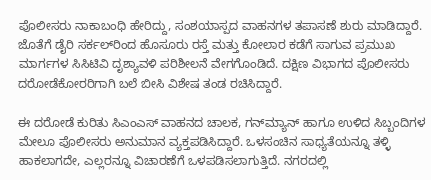ಪೊಲೀಸರು ನಾಕಾಬಂಧಿ ಹೇರಿದ್ದು, ಸಂಶಯಾಸ್ಪದ ವಾಹನಗಳ ತಪಾಸಣೆ ಶುರು ಮಾಡಿದ್ದಾರೆ. ಜೊತೆಗೆ ಡೈರಿ ಸರ್ಕಲ್‌ರಿಂದ ಹೊಸೂರು ರಸ್ತೆ ಮತ್ತು ಕೋಲಾರ ಕಡೆಗೆ ಸಾಗುವ ಪ್ರಮುಖ ಮಾರ್ಗಗಳ ಸಿಸಿಟಿವಿ ದೃಶ್ಯಾವಳಿ ಪರಿಶೀಲನೆ ವೇಗಗೊಂಡಿದೆ. ದಕ್ಷಿಣ ವಿಭಾಗದ ಪೊಲೀಸರು ದರೋಡೆಕೋರರಿಗಾಗಿ ಬಲೆ ಬೀಸಿ ವಿಶೇಷ ತಂಡ ರಚಿಸಿದ್ದಾರೆ.

ಈ ದರೋಡೆ ಕುರಿತು ಸಿಎಂಎಸ್ ವಾಹನದ ಚಾಲಕ, ಗನ್‌ಮ್ಯಾನ್ ಹಾಗೂ ಉಳಿದ ಸಿಬ್ಬಂದಿಗಳ ಮೇಲೂ ಪೊಲೀಸರು ಅನುಮಾನ ವ್ಯಕ್ತಪಡಿಸಿದ್ದಾರೆ. ಒಳಸಂಚಿನ ಸಾಧ್ಯತೆಯನ್ನೂ ತಳ್ಳಿ ಹಾಕಲಾಗದೇ, ಎಲ್ಲರನ್ನೂ ವಿಚಾರಣೆಗೆ ಒಳಪಡಿಸಲಾಗುತ್ತಿದೆ. ನಗರದಲ್ಲಿ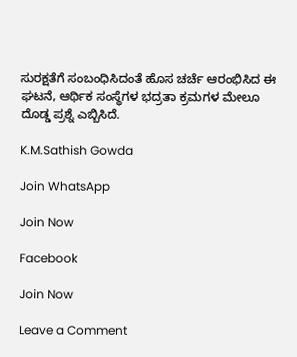ಸುರಕ್ಷತೆಗೆ ಸಂಬಂಧಿಸಿದಂತೆ ಹೊಸ ಚರ್ಚೆ ಆರಂಭಿಸಿದ ಈ ಘಟನೆ, ಆರ್ಥಿಕ ಸಂಸ್ಥೆಗಳ ಭದ್ರತಾ ಕ್ರಮಗಳ ಮೇಲೂ ದೊಡ್ಡ ಪ್ರಶ್ನೆ ಎಬ್ಬಿಸಿದೆ.

K.M.Sathish Gowda

Join WhatsApp

Join Now

Facebook

Join Now

Leave a Comment